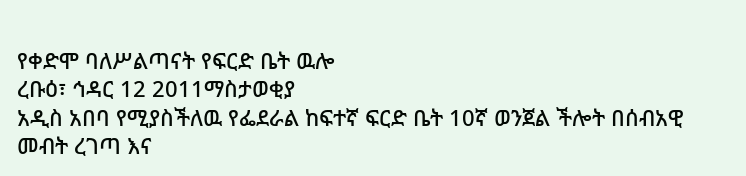የቀድሞ ባለሥልጣናት የፍርድ ቤት ዉሎ
ረቡዕ፣ ኅዳር 12 2011ማስታወቂያ
አዲስ አበባ የሚያስችለዉ የፌደራል ከፍተኛ ፍርድ ቤት 10ኛ ወንጀል ችሎት በሰብአዊ መብት ረገጣ እና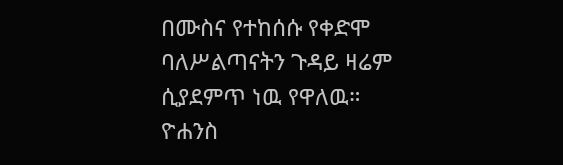በሙስና የተከሰሱ የቀድሞ ባለሥልጣናትን ጉዳይ ዛሬም ሲያደምጥ ነዉ የዋለዉ።
ዮሐንስ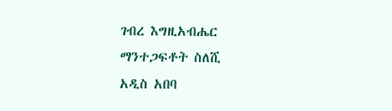ገብረ እግዚአብሔር
ማንተጋፍቶት ስለሺ
አዲስ አበባ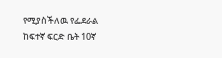የሚያስችለዉ የፌደራል ከፍተኛ ፍርድ ቤት 10ኛ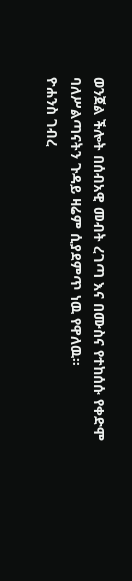ወንጀል ችሎት በሰብአዊ መብት ረገጣ እና በሙስና የተከሰሱ የቀድሞ ባለሥልጣናትን ጉዳይ ዛሬም ሲያደምጥ ነዉ የዋለዉ።
ዮሐንስ ገብረ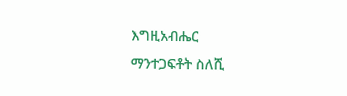እግዚአብሔር
ማንተጋፍቶት ስለሺ